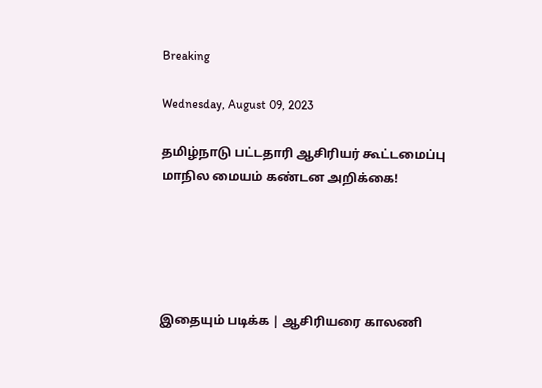Breaking

Wednesday, August 09, 2023

தமிழ்நாடு பட்டதாரி ஆசிரியர் கூட்டமைப்பு மாநில மையம் கண்டன அறிக்கை!





இதையும் படிக்க | ஆசிரியரை காலணி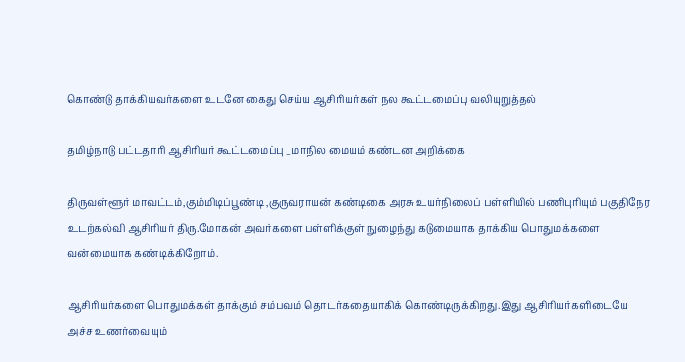கொண்டு தாக்கியவர்களை உடனே கைது செய்ய ஆசிரியர்கள் நல கூட்டமைப்பு வலியுறுத்தல்

தமிழ்நாடு பட்டதாரி ஆசிரியர் கூட்டமைப்பு _மாநில மையம் கண்டன அறிக்கை

திருவள்ளூர் மாவட்டம்,கும்மிடிப்பூண்டி ,குருவராயன் கண்டிகை அரசு உயர்நிலைப் பள்ளியில் பணிபுரியும் பகுதிநேர உடற்கல்வி ஆசிரியர் திரு.மோகன் அவர்களை பள்ளிக்குள் நுழைந்து கடுமையாக தாக்கிய பொதுமக்களை வன்மையாக கண்டிக்கிறோம்.

ஆசிரியர்களை பொதுமக்கள் தாக்கும் சம்பவம் தொடர்கதையாகிக் கொண்டிருக்கிறது.இது ஆசிரியர்களிடையே அச்ச உணர்வையும்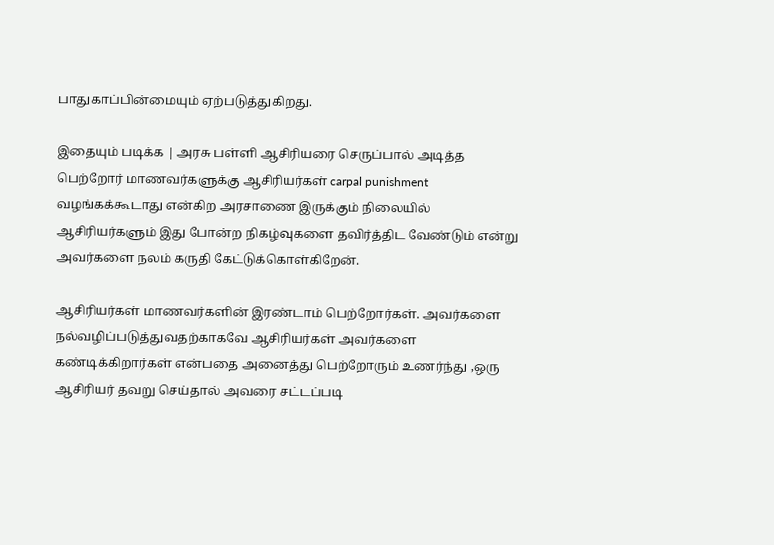பாதுகாப்பின்மையும் ஏற்படுத்துகிறது.

இதையும் படிக்க | அரசு பள்ளி ஆசிரியரை செருப்பால் அடித்த பெற்றோர் மாணவர்களுக்கு ஆசிரியர்கள் carpal punishment வழங்கக்கூடாது என்கிற அரசாணை இருக்கும் நிலையில் ஆசிரியர்களும் இது போன்ற நிகழ்வுகளை தவிர்த்திட வேண்டும் என்று அவர்களை நலம் கருதி கேட்டுக்கொள்கிறேன்.

ஆசிரியர்கள் மாணவர்களின் இரண்டாம் பெற்றோர்கள். அவர்களை நல்வழிப்படுத்துவதற்காகவே ஆசிரியர்கள் அவர்களை கண்டிக்கிறார்கள் என்பதை அனைத்து பெற்றோரும் உணர்ந்து ,ஒரு ஆசிரியர் தவறு செய்தால் அவரை சட்டப்படி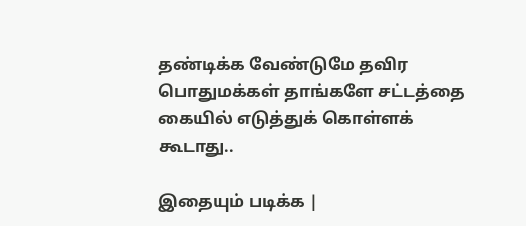தண்டிக்க வேண்டுமே தவிர பொதுமக்கள் தாங்களே சட்டத்தை கையில் எடுத்துக் கொள்ளக் கூடாது..

இதையும் படிக்க |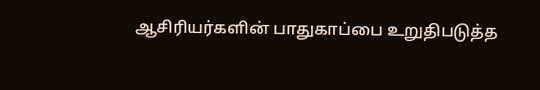ஆசிரியர்களின் பாதுகாப்பை உறுதிபடுத்த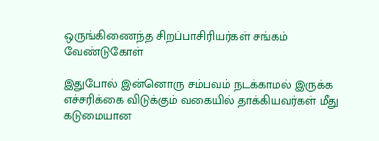ஒருங்கிணைந்த சிறப்பாசிரியர்கள் சங்கம் வேண்டுகோள்

இதுபோல் இன்னொரு சம்பவம் நடக்காமல் இருக்க எச்சரிக்கை விடுக்கும் வகையில் தாக்கியவர்கள் மீது கடுமையான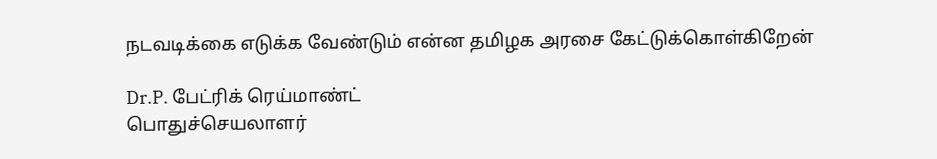நடவடிக்கை எடுக்க வேண்டும் என்ன தமிழக அரசை கேட்டுக்கொள்கிறேன்

Dr.P. பேட்ரிக் ரெய்மாண்ட்
பொதுச்செயலாளர்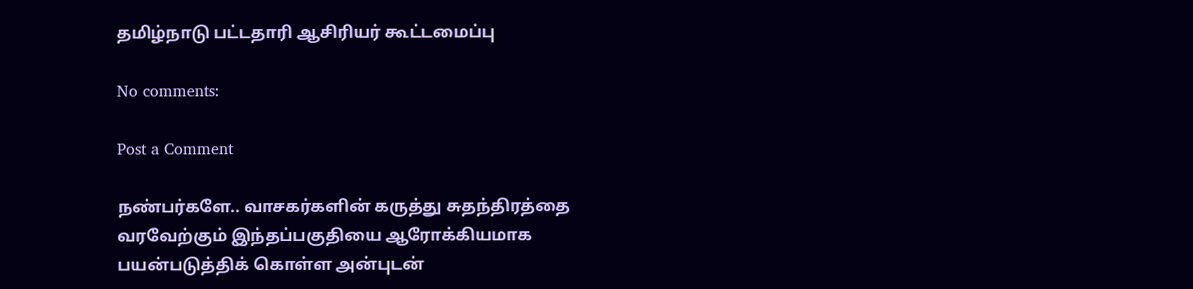தமிழ்நாடு பட்டதாரி ஆசிரியர் கூட்டமைப்பு

No comments:

Post a Comment

நண்பர்களே.. வாசகர்களின் கருத்து சுதந்திரத்தை வரவேற்கும் இந்தப்பகுதியை ஆரோக்கியமாக பயன்படுத்திக் கொள்ள அன்புடன்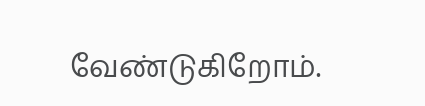வேண்டுகிறோம்.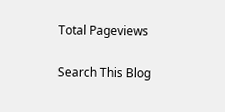Total Pageviews

Search This Blog